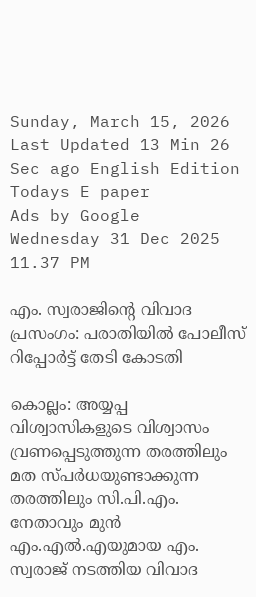Sunday, March 15, 2026 Last Updated 13 Min 26 Sec ago English Edition
Todays E paper
Ads by Google
Wednesday 31 Dec 2025 11.37 PM

എം. സ്വരാജിന്റെ വിവാദ പ്രസംഗം: പരാതിയില്‍ പോലീസ്‌ റിപ്പോര്‍ട്ട്‌ തേടി കോടതി

കൊല്ലം: അയ്യപ്പ വിശ്വാസികളുടെ വിശ്വാസം വ്രണപ്പെടുത്തുന്ന തരത്തിലും മത സ്‌പര്‍ധയുണ്ടാക്കുന്ന തരത്തിലും സി.പി.എം. നേതാവും മുന്‍ എം.എല്‍.എയുമായ എം. സ്വരാജ്‌ നടത്തിയ വിവാദ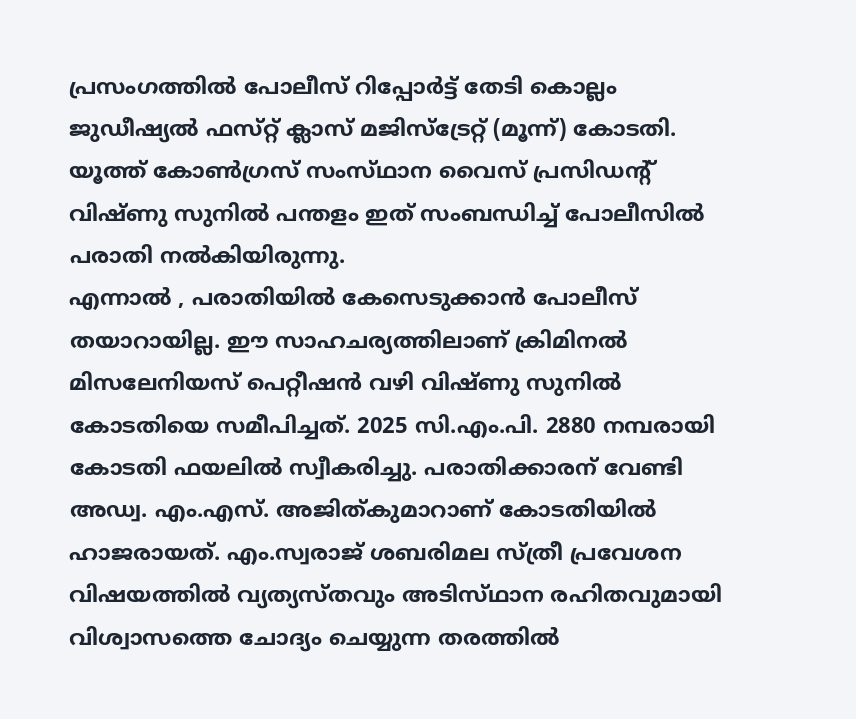പ്രസംഗത്തില്‍ പോലീസ്‌ റിപ്പോര്‍ട്ട്‌ തേടി കൊല്ലം ജുഡീഷ്യല്‍ ഫസ്‌റ്റ്‌ ക്ലാസ്‌ മജിസ്‌ട്രേറ്റ്‌ (മൂന്ന്‌) കോടതി. യൂത്ത്‌ കോണ്‍ഗ്രസ്‌ സംസ്‌ഥാന വൈസ്‌ പ്രസിഡന്റ്‌ വിഷ്‌ണു സുനില്‍ പന്തളം ഇത്‌ സംബന്ധിച്ച്‌ പോലീസില്‍ പരാതി നല്‍കിയിരുന്നു.
എന്നാല്‍ , പരാതിയില്‍ കേസെടുക്കാന്‍ പോലീസ്‌ തയാറായില്ല. ഈ സാഹചര്യത്തിലാണ്‌ ക്രിമിനല്‍ മിസലേനിയസ്‌ പെറ്റീഷന്‍ വഴി വിഷ്‌ണു സുനില്‍ കോടതിയെ സമീപിച്ചത്‌. 2025 സി.എം.പി. 2880 നമ്പരായി കോടതി ഫയലില്‍ സ്വീകരിച്ചു. പരാതിക്കാരന്‌ വേണ്ടി അഡ്വ. എം.എസ്‌. അജിത്‌കുമാറാണ്‌ കോടതിയില്‍ ഹാജരായത്‌. എം.സ്വരാജ്‌ ശബരിമല സ്‌ത്രീ പ്രവേശന വിഷയത്തില്‍ വ്യത്യസ്‌തവും അടിസ്‌ഥാന രഹിതവുമായി വിശ്വാസത്തെ ചോദ്യം ചെയ്യുന്ന തരത്തില്‍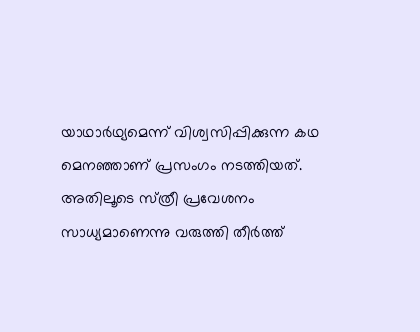യാഥാര്‍ഥ്യമെന്ന്‌ വിശ്വസിപ്പിക്കുന്ന കഥ മെനഞ്ഞാണ്‌ പ്രസംഗം നടത്തിയത്‌. അതിലൂടെ സ്‌ത്രീ പ്രവേശനം സാധ്യമാണെന്നു വരുത്തി തീര്‍ത്ത്‌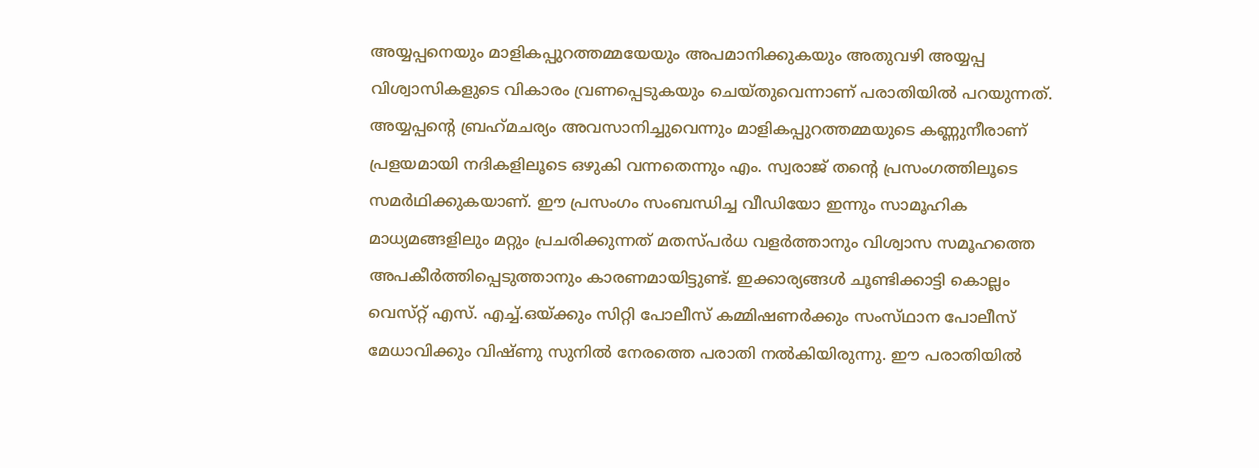അയ്യപ്പനെയും മാളികപ്പുറത്തമ്മയേയും അപമാനിക്കുകയും അതുവഴി അയ്യപ്പ വിശ്വാസികളുടെ വികാരം വ്രണപ്പെടുകയും ചെയ്‌തുവെന്നാണ്‌ പരാതിയില്‍ പറയുന്നത്‌.
അയ്യപ്പന്റെ ബ്രഹ്‌മചര്യം അവസാനിച്ചുവെന്നും മാളികപ്പുറത്തമ്മയുടെ കണ്ണുനീരാണ്‌ പ്രളയമായി നദികളിലൂടെ ഒഴുകി വന്നതെന്നും എം. സ്വരാജ്‌ തന്റെ പ്രസംഗത്തിലൂടെ സമര്‍ഥിക്കുകയാണ്‌. ഈ പ്രസംഗം സംബന്ധിച്ച വീഡിയോ ഇന്നും സാമൂഹിക മാധ്യമങ്ങളിലും മറ്റും പ്രചരിക്കുന്നത്‌ മതസ്‌പര്‍ധ വളര്‍ത്താനും വിശ്വാസ സമൂഹത്തെ അപകീര്‍ത്തിപ്പെടുത്താനും കാരണമായിട്ടുണ്ട്‌. ഇക്കാര്യങ്ങള്‍ ചൂണ്ടിക്കാട്ടി കൊല്ലം വെസ്‌റ്റ്‌ എസ്‌. എച്ച്‌.ഒയ്‌ക്കും സിറ്റി പോലീസ്‌ കമ്മിഷണര്‍ക്കും സംസ്‌ഥാന പോലീസ്‌ മേധാവിക്കും വിഷ്‌ണു സുനില്‍ നേരത്തെ പരാതി നല്‍കിയിരുന്നു. ഈ പരാതിയില്‍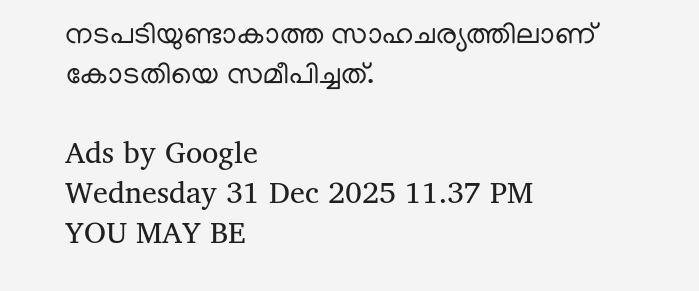നടപടിയുണ്ടാകാത്ത സാഹചര്യത്തിലാണ്‌ കോടതിയെ സമീപിച്ചത്‌.

Ads by Google
Wednesday 31 Dec 2025 11.37 PM
YOU MAY BE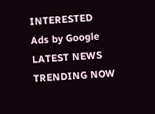INTERESTED
Ads by Google
LATEST NEWS
TRENDING NOW